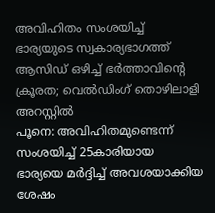അവിഹിതം സംശയിച്ച് ഭാര്യയുടെ സ്വകാര്യഭാഗത്ത് ആസിഡ് ഒഴിച്ച് ഭർത്താവിന്റെ ക്രൂരത; വെൽഡിംഗ് തൊഴിലാളി അറസ്റ്റിൽ
പൂനെ: അവിഹിതമുണ്ടെന്ന് സംശയിച്ച് 25കാരിയായ ഭാര്യയെ മർദ്ദിച്ച് അവശയാക്കിയ ശേഷം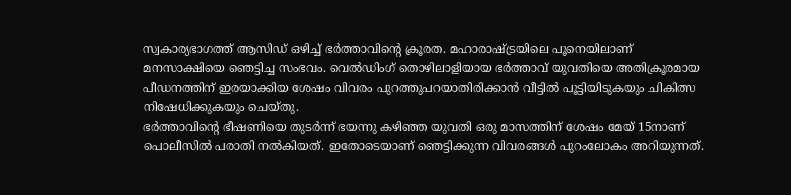സ്വകാര്യഭാഗത്ത് ആസിഡ് ഒഴിച്ച് ഭർത്താവിന്റെ ക്രൂരത. മഹാരാഷ്ട്രയിലെ പൂനെയിലാണ് മനസാക്ഷിയെ ഞെട്ടിച്ച സംഭവം. വെൽഡിംഗ് തൊഴിലാളിയായ ഭർത്താവ് യുവതിയെ അതിക്രൂരമായ പീഡനത്തിന് ഇരയാക്കിയ ശേഷം വിവരം പുറത്തുപറയാതിരിക്കാൻ വീട്ടിൽ പൂട്ടിയിടുകയും ചികിത്സ നിഷേധിക്കുകയും ചെയ്തു.
ഭർത്താവിന്റെ ഭീഷണിയെ തുടർന്ന് ഭയന്നു കഴിഞ്ഞ യുവതി ഒരു മാസത്തിന് ശേഷം മേയ് 15നാണ് പൊലീസിൽ പരാതി നൽകിയത്. ഇതോടെയാണ് ഞെട്ടിക്കുന്ന വിവരങ്ങൾ പുറംലോകം അറിയുന്നത്.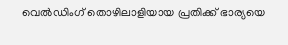വെൽഡിംഗ് തൊഴിലാളിയായ പ്രതിക്ക് ഭാര്യയെ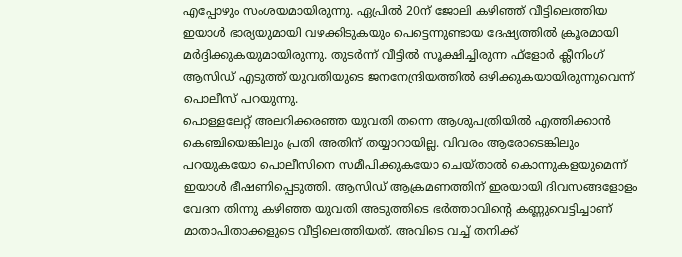എപ്പോഴും സംശയമായിരുന്നു. ഏപ്രിൽ 20ന് ജോലി കഴിഞ്ഞ് വീട്ടിലെത്തിയ ഇയാൾ ഭാര്യയുമായി വഴക്കിടുകയും പെട്ടെന്നുണ്ടായ ദേഷ്യത്തിൽ ക്രൂരമായി മർദ്ദിക്കുകയുമായിരുന്നു. തുടർന്ന് വീട്ടിൽ സൂക്ഷിച്ചിരുന്ന ഫ്ളോർ ക്ലീനിംഗ് ആസിഡ് എടുത്ത് യുവതിയുടെ ജനനേന്ദ്രിയത്തിൽ ഒഴിക്കുകയായിരുന്നുവെന്ന് പൊലീസ് പറയുന്നു.
പൊള്ളലേറ്റ് അലറിക്കരഞ്ഞ യുവതി തന്നെ ആശുപത്രിയിൽ എത്തിക്കാൻ കെഞ്ചിയെങ്കിലും പ്രതി അതിന് തയ്യാറായില്ല. വിവരം ആരോടെങ്കിലും പറയുകയോ പൊലീസിനെ സമീപിക്കുകയോ ചെയ്താൽ കൊന്നുകളയുമെന്ന് ഇയാൾ ഭീഷണിപ്പെടുത്തി. ആസിഡ് ആക്രമണത്തിന് ഇരയായി ദിവസങ്ങളോളം വേദന തിന്നു കഴിഞ്ഞ യുവതി അടുത്തിടെ ഭർത്താവിന്റെ കണ്ണുവെട്ടിച്ചാണ് മാതാപിതാക്കളുടെ വീട്ടിലെത്തിയത്. അവിടെ വച്ച് തനിക്ക്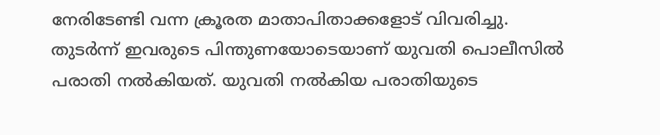നേരിടേണ്ടി വന്ന ക്രൂരത മാതാപിതാക്കളോട് വിവരിച്ചു. തുടർന്ന് ഇവരുടെ പിന്തുണയോടെയാണ് യുവതി പൊലീസിൽ പരാതി നൽകിയത്. യുവതി നൽകിയ പരാതിയുടെ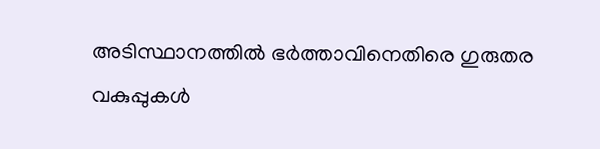അടിസ്ഥാനത്തിൽ ഭർത്താവിനെതിരെ ഗുരുതര വകുപ്പുകൾ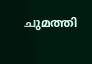ചുമത്തി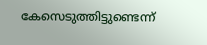കേസെടുത്തിട്ടുണ്ടെന്ന്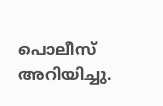പൊലീസ് അറിയിച്ചു.